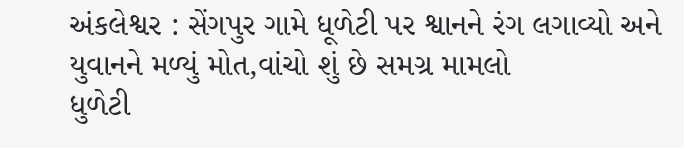અંકલેશ્વર : સેંગપુર ગામે ધૂળેટી પર શ્વાનને રંગ લગાવ્યો અને યુવાનને મળ્યું મોત,વાંચો શું છે સમગ્ર મામલો
ધુળેટી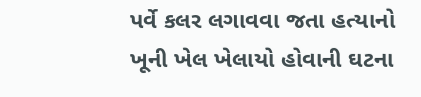પર્વે કલર લગાવવા જતા હત્યાનો ખૂની ખેલ ખેલાયો હોવાની ઘટના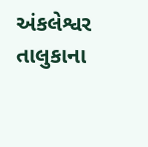અંકલેશ્વર તાલુકાના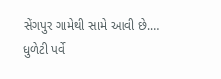સેંગપુર ગામેથી સામે આવી છે.…
ધુળેટી પર્વે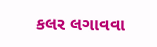કલર લગાવવા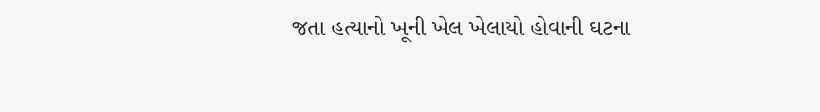જતા હત્યાનો ખૂની ખેલ ખેલાયો હોવાની ઘટના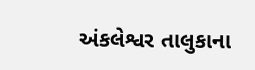અંકલેશ્વર તાલુકાના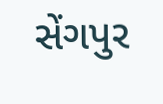સેંગપુર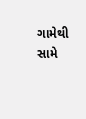ગામેથી સામે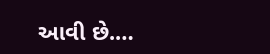આવી છે.…